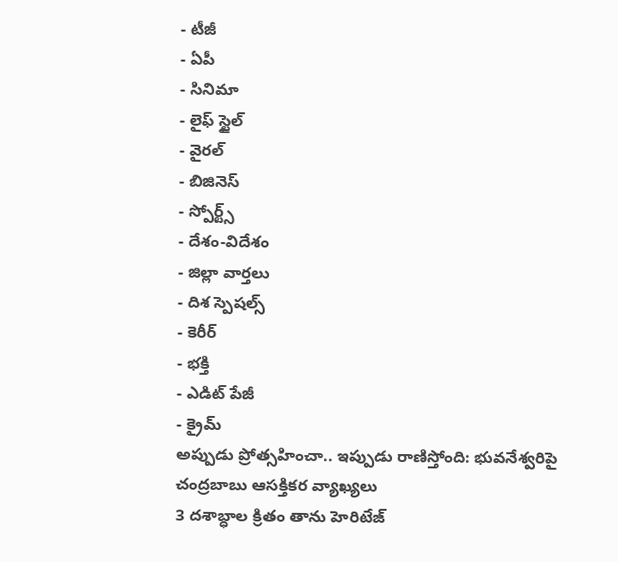- టీజీ
- ఏపీ
- సినిమా
- లైఫ్ స్టైల్
- వైరల్
- బిజినెస్
- స్పోర్ట్స్
- దేశం-విదేశం
- జిల్లా వార్తలు
- దిశ స్పెషల్స్
- కెరీర్
- భక్తి
- ఎడిట్ పేజీ
- క్రైమ్
అప్పుడు ప్రోత్సహించా.. ఇప్పుడు రాణిస్తోంది: భువనేశ్వరిపై చంద్రబాబు ఆసక్తికర వ్యాఖ్యలు
3 దశాబ్ధాల క్రితం తాను హెరిటేజ్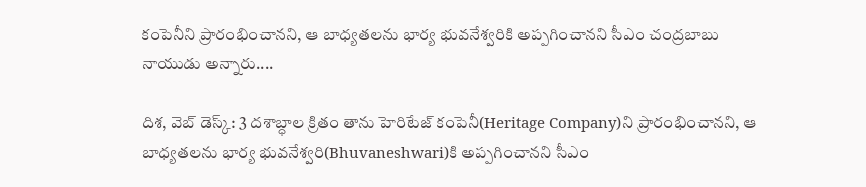కంపెనీని ప్రారంభించానని, ఆ బాధ్యతలను భార్య భువనేశ్వరికి అప్పగించానని సీఎం చంద్రబాబు నాయుడు అన్నారు....

దిశ, వెబ్ డెస్క్: 3 దశాబ్ధాల క్రితం తాను హెరిటేజ్ కంపెనీ(Heritage Company)ని ప్రారంభించానని, ఆ బాధ్యతలను భార్య భువనేశ్వరి(Bhuvaneshwari)కి అప్పగించానని సీఎం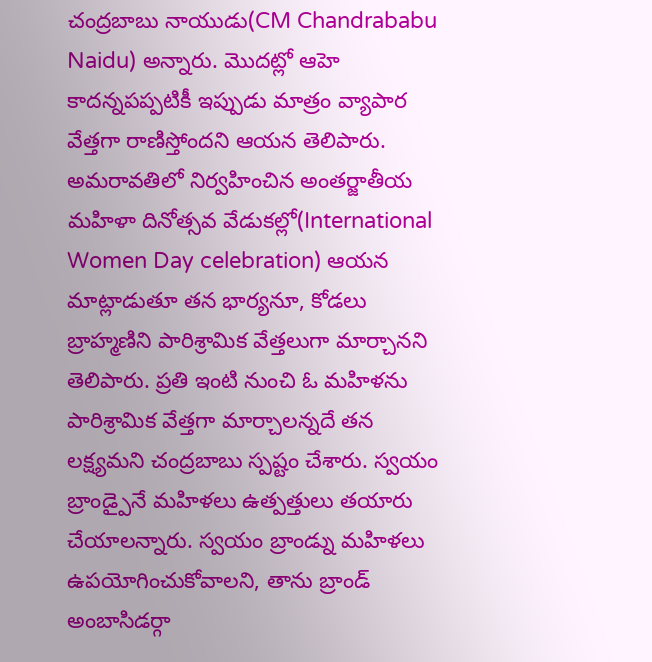చంద్రబాబు నాయుడు(CM Chandrababu Naidu) అన్నారు. మొదట్లో ఆహె కాదన్నపప్పటికీ ఇప్పుడు మాత్రం వ్యాపార వేత్తగా రాణిస్తోందని ఆయన తెలిపారు. అమరావతిలో నిర్వహించిన అంతర్జాతీయ మహిళా దినోత్సవ వేడుకల్లో(International Women Day celebration) ఆయన మాట్లాడుతూ తన భార్యనూ, కోడలు బ్రాహ్మణిని పారిశ్రామిక వేత్తలుగా మార్చానని తెలిపారు. ప్రతి ఇంటి నుంచి ఓ మహిళను పారిశ్రామిక వేత్తగా మార్చాలన్నదే తన లక్ష్యమని చంద్రబాబు స్పష్టం చేశారు. స్వయం బ్రాండ్పైనే మహిళలు ఉత్పత్తులు తయారు చేయాలన్నారు. స్వయం బ్రాండ్ను మహిళలు ఉపయోగించుకోవాలని, తాను బ్రాండ్ అంబాసిడర్గా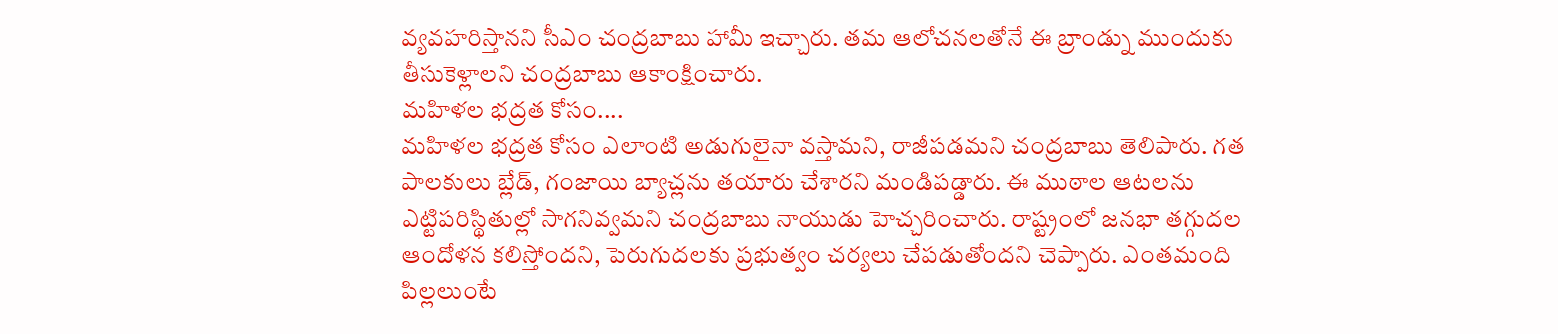వ్యవహరిస్తానని సీఎం చంద్రబాబు హామీ ఇచ్చారు. తమ ఆలోచనలతోనే ఈ బ్రాండ్ను ముందుకు తీసుకెళ్లాలని చంద్రబాబు ఆకాంక్షించారు.
మహిళల భద్రత కోసం....
మహిళల భద్రత కోసం ఎలాంటి అడుగులైనా వస్తామని, రాజీపడమని చంద్రబాబు తెలిపారు. గత పాలకులు బ్లేడ్, గంజాయి బ్యాచ్లను తయారు చేశారని మండిపడ్డారు. ఈ ముఠాల ఆటలను ఎట్టిపరిస్థితుల్లో సాగనివ్వమని చంద్రబాబు నాయుడు హెచ్చరించారు. రాష్ట్రంలో జనభా తగ్గుదల ఆందోళన కలిస్తోందని, పెరుగుదలకు ప్రభుత్వం చర్యలు చేపడుతోందని చెప్పారు. ఎంతమంది పిల్లలుంటే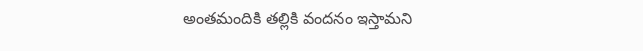అంతమందికి తల్లికి వందనం ఇస్తామని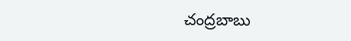చంద్రబాబు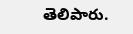తెలిపారు.